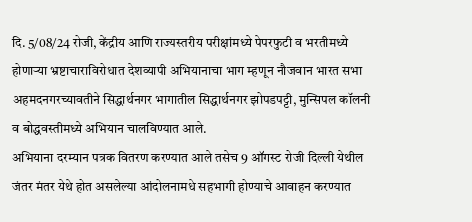दि. 5/08/24 रोजी, केंद्रीय आणि राज्यस्तरीय परीक्षांमध्ये पेपरफुटी व भरतीमध्ये होणाऱ्या भ्रष्टाचाराविरोधात देशव्यापी अभियानाचा भाग म्हणून नौजवान भारत सभा अहमदनगरच्यावतीने सिद्धार्थनगर भागातील सिद्धार्थनगर झोपडपट्टी, मुन्सिपल कॉलनी व बोद्धवस्तीमध्ये अभियान चालविण्यात आले.
अभियाना दरम्यान पत्रक वितरण करण्यात आले तसेच 9 ऑगस्ट रोजी दिल्ली येथील जंतर मंतर येथे होत असलेल्या आंदोलनामधे सहभागी होण्याचे आवाहन करण्यात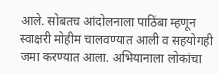आले. सोबतच आंदोलनाला पाठिंबा म्हणून स्वाक्षरी मोहीम चालवण्यात आली व सहयोगही जमा करण्यात आला. अभियानाला लोकांचा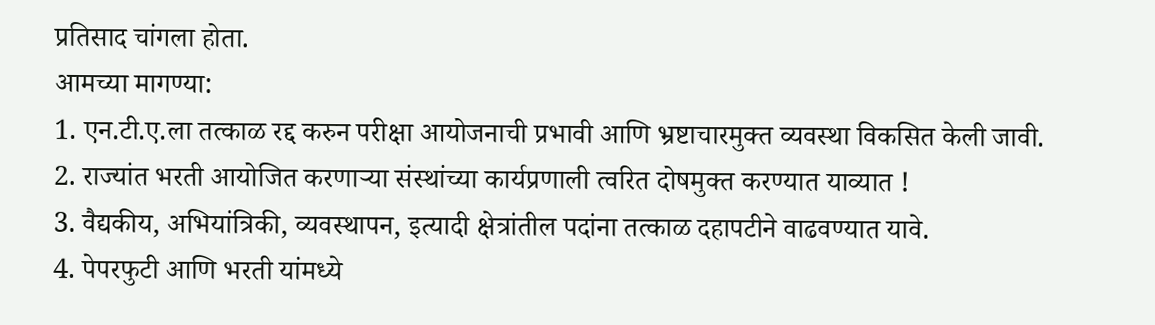प्रतिसाद चांगला होता.
आमच्या मागण्या:
1. एन.टी.ए.ला तत्काळ रद्द करुन परीक्षा आयोजनाची प्रभावी आणि भ्रष्टाचारमुक्त व्यवस्था विकसित केली जावी.
2. राज्यांत भरती आयोजित करणाऱ्या संस्थांच्या कार्यप्रणाली त्वरित दोषमुक्त करण्यात याव्यात !
3. वैद्यकीय, अभियांत्रिकी, व्यवस्थापन, इत्यादी क्षेत्रांतील पदांना तत्काळ दहापटीने वाढवण्यात यावे.
4. पेपरफुटी आणि भरती यांमध्ये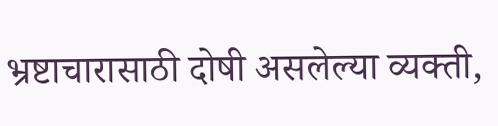भ्रष्टाचारासाठी दोषी असलेल्या व्यक्ती,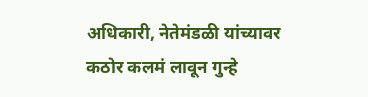अधिकारी, नेतेमंडळी यांच्यावर कठोर कलमं लावून गुन्हे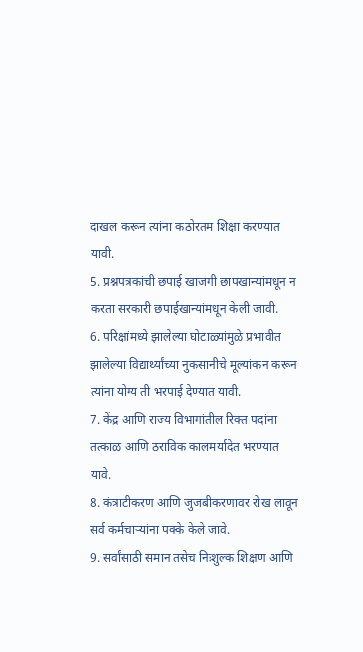दाखल करून त्यांना कठोरतम शिक्षा करण्यात यावी.
5. प्रश्नपत्रकांची छपाई खाजगी छापखान्यांमधून न करता सरकारी छपाईखान्यांमधून केली जावी.
6. परिक्षांमध्ये झालेल्या घोटाळ्यांमुळे प्रभावीत झालेल्या विद्यार्थ्यांच्या नुकसानीचे मूल्यांकन करून त्यांना योग्य ती भरपाई देण्यात यावी.
7. केंद्र आणि राज्य विभागांतील रिक्त पदांना तत्काळ आणि ठराविक कालमर्यादेत भरण्यात यावे.
8. कंत्राटीकरण आणि जुजबीकरणावर रोख लावून सर्व कर्मचाऱ्यांना पक्के केले जावे.
9. सर्वांसाठी समान तसेच निःशुल्क शिक्षण आणि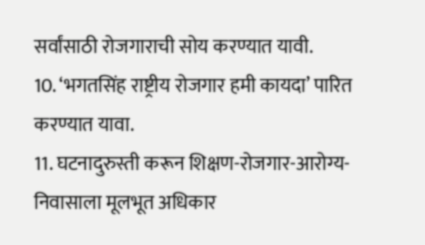सर्वांसाठी रोजगाराची सोय करण्यात यावी.
10. ‘भगतसिंह राष्ट्रीय रोजगार हमी कायदा’ पारित करण्यात यावा.
11. घटनादुरुस्ती करून शिक्षण-रोजगार-आरोग्य-निवासाला मूलभूत अधिकार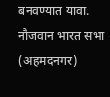बनवण्यात यावा.
नौजवान भारत सभा (अहमदनगर)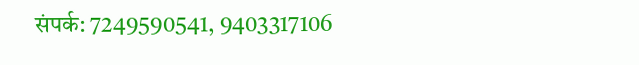संपर्क: 7249590541, 9403317106